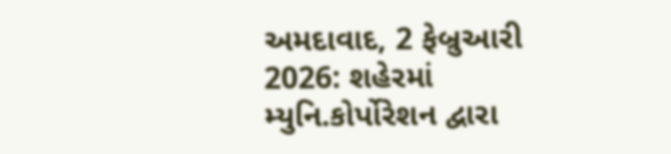અમદાવાદ, 2 ફેબ્રુઆરી 2026: શહેરમાં મ્યુનિ.કોર્પોરેશન દ્વારા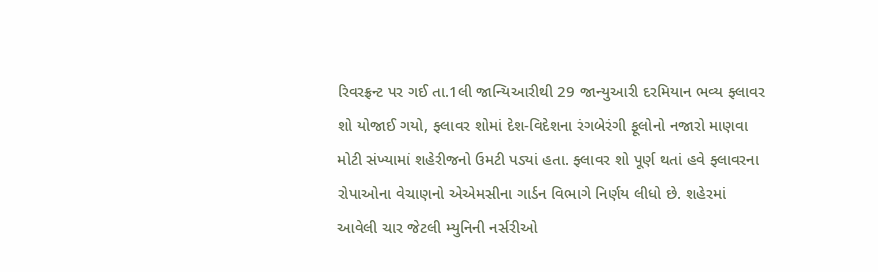રિવરફ્રન્ટ પર ગઈ તા.1લી જાન્યિઆરીથી 29 જાન્યુઆરી દરમિયાન ભવ્ય ફ્લાવર શો યોજાઈ ગયો, ફ્લાવર શોમાં દેશ-વિદેશના રંગબેરંગી ફૂલોનો નજારો માણવા મોટી સંખ્યામાં શહેરીજનો ઉમટી પડ્યાં હતા. ફ્લાવર શો પૂર્ણ થતાં હવે ફ્લાવરના રોપાઓના વેચાણનો એએમસીના ગાર્ડન વિભાગે નિર્ણય લીધો છે. શહેરમાં આવેલી ચાર જેટલી મ્યુનિની નર્સરીઓ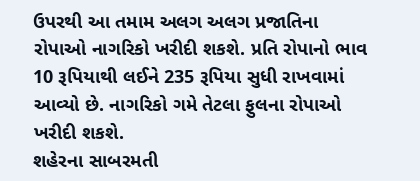ઉપરથી આ તમામ અલગ અલગ પ્રજાતિના રોપાઓ નાગરિકો ખરીદી શકશે. પ્રતિ રોપાનો ભાવ 10 રૂપિયાથી લઈને 235 રૂપિયા સુધી રાખવામાં આવ્યો છે. નાગરિકો ગમે તેટલા ફુલના રોપાઓ ખરીદી શકશે.
શહેરના સાબરમતી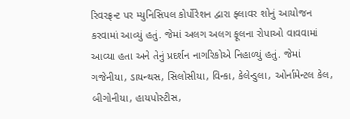રિવરફ્રન્ટ પર મ્યુનિસિપલ કોર્પોરેશન દ્વારા ફ્લાવર શોનું આયોજન કરવામાં આવ્યું હતું. જેમાં અલગ અલગ ફૂલના રોપાઓ વાવવામાં આવ્યા હતા અને તેનું પ્રદર્શન નાગરિકોએ નિહાળ્યું હતું. જેમાં ગજેનીયા, ડાયન્થસ, સિલોસીયા, વિન્કા, કેલેન્ડુલા, ઓર્નામેન્ટલ કેલ, બીગોનીયા, હાયપોસ્ટીસ,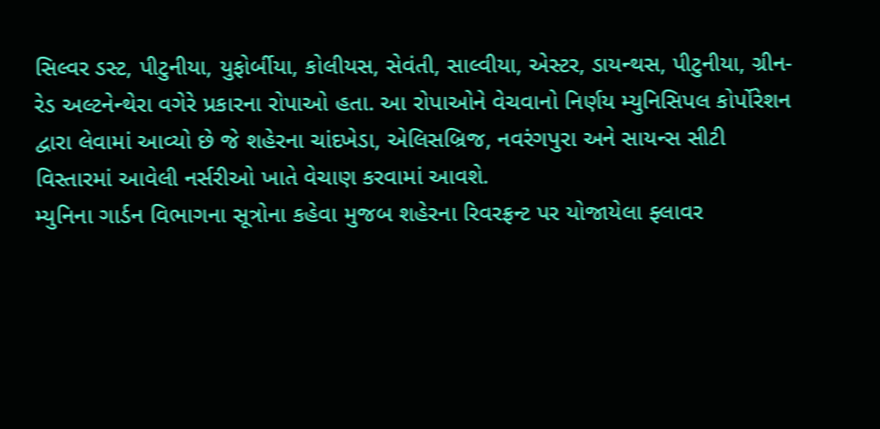સિલ્વર ડસ્ટ, પીટુનીયા, યુફોર્બીયા, કોલીયસ, સેવંતી, સાલ્વીયા, એસ્ટર, ડાયન્થસ, પીટુનીયા, ગ્રીન-રેડ અલ્ટનેન્થેરા વગેરે પ્રકારના રોપાઓ હતા. આ રોપાઓને વેચવાનો નિર્ણય મ્યુનિસિપલ કોર્પોરેશન દ્વારા લેવામાં આવ્યો છે જે શહેરના ચાંદખેડા, એલિસબ્રિજ, નવરંગપુરા અને સાયન્સ સીટી વિસ્તારમાં આવેલી નર્સરીઓ ખાતે વેચાણ કરવામાં આવશે.
મ્યુનિના ગાર્ડન વિભાગના સૂત્રોના કહેવા મુજબ શહેરના રિવરફ્રન્ટ પર યોજાયેલા ફ્લાવર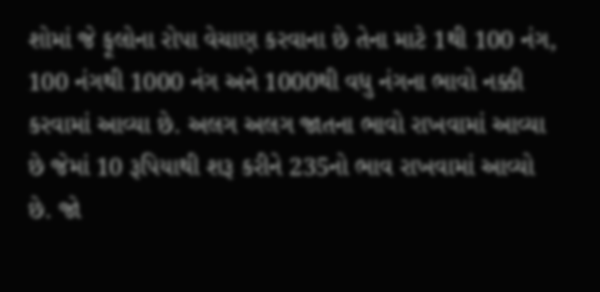શોમાં જે ફૂલોના રોપા વેચાણ કરવાના છે તેના માટે 1થી 100 નંગ, 100 નંગથી 1000 નંગ અને 1000થી વધુ નંગના ભાવો નક્કી કરવામાં આવ્યા છે. અલગ અલગ જાતના ભાવો રાખવામાં આવ્યા છે જેમાં 10 રૂપિયાથી શરૂ કરીને 235નો ભાવ રાખવામાં આવ્યો છે. જો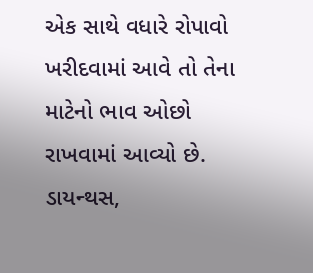એક સાથે વધારે રોપાવો ખરીદવામાં આવે તો તેના માટેનો ભાવ ઓછો રાખવામાં આવ્યો છે. ડાયન્થસ,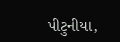પીટુનીયા,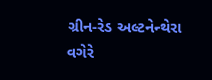ગ્રીન-રેડ અલ્ટનેન્થેરા વગેરે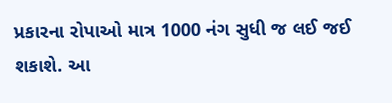પ્રકારના રોપાઓ માત્ર 1000 નંગ સુધી જ લઈ જઈ શકાશે. આ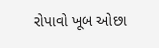રોપાવો ખૂબ ઓછા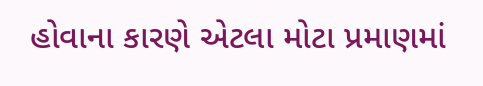હોવાના કારણે એટલા મોટા પ્રમાણમાં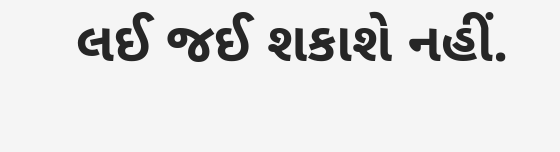લઈ જઈ શકાશે નહીં.